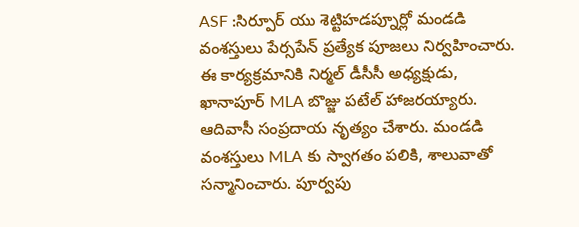ASF :సిర్పూర్ యు శెట్టిహడప్నూర్లో మండడి వంశస్తులు పేర్సపేన్ ప్రత్యేక పూజలు నిర్వహించారు. ఈ కార్యక్రమానికి నిర్మల్ డీసీసీ అధ్యక్షుడు, ఖానాపూర్ MLA బొజ్జు పటేల్ హాజరయ్యారు. ఆదివాసీ సంప్రదాయ నృత్యం చేశారు. మండడి వంశస్తులు MLA కు స్వాగతం పలికి, శాలువాతో సన్మానించారు. పూర్వపు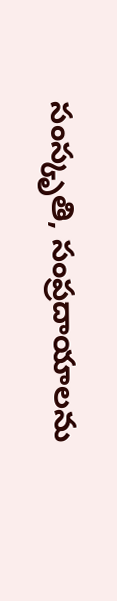సంస్కృతి, సంప్రదాయాలను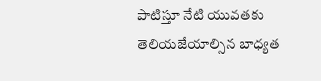పాటిస్తూ నేటి యువతకు తెలియజేయాల్సిన బాధ్యత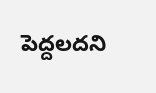పెద్దలదని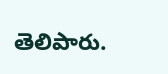తెలిపారు.